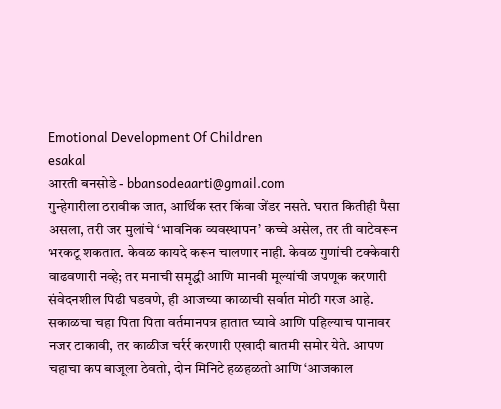Emotional Development Of Children
esakal
आरती बनसोडे - bbansodeaarti@gmail.com
गुन्हेगारीला ठरावीक जात, आर्थिक स्तर किंवा जेंडर नसते. घरात कितीही पैसा असला, तरी जर मुलांचे ‘भावनिक व्यवस्थापन’ कच्चे असेल, तर ती वाटेवरून भरकटू शकतात. केवळ कायदे करून चालणार नाही. केवळ गुणांची टक्केवारी वाढवणारी नव्हे; तर मनाची समृद्धी आणि मानवी मूल्यांची जपणूक करणारी संवेदनशील पिढी घडवणे, ही आजच्या काळाची सर्वात मोठी गरज आहे.
सकाळचा चहा पिता पिता वर्तमानपत्र हातात घ्यावे आणि पहिल्याच पानावर नजर टाकावी, तर काळीज चर्रर्र करणारी एखादी बातमी समोर येते. आपण चहाचा कप बाजूला ठेवतो, दोन मिनिटे हळहळतो आणि ‘आजकाल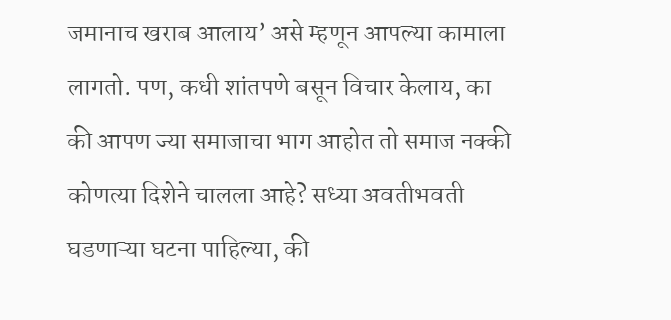जमानाच खराब आलाय’ असे म्हणून आपल्या कामाला लागतो. पण, कधी शांतपणे बसून विचार केलाय, का की आपण ज्या समाजाचा भाग आहोत तो समाज नक्की कोणत्या दिशेने चालला आहे? सध्या अवतीभवती घडणाऱ्या घटना पाहिल्या, की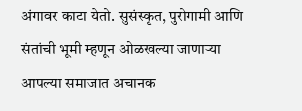अंगावर काटा येतो. सुसंस्कृत, पुरोगामी आणि संतांची भूमी म्हणून ओळखल्या जाणाऱ्या आपल्या समाजात अचानक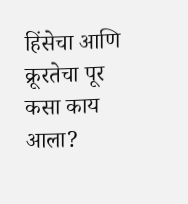हिंसेचा आणि क्रूरतेचा पूर कसा काय आला?